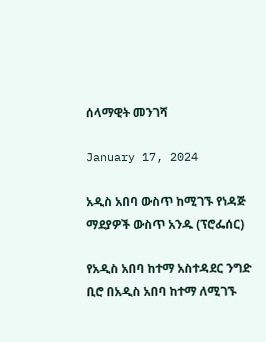ሰላማዊት መንገሻ

January 17, 2024

አዲስ አበባ ውስጥ ከሚገኙ የነዳጅ ማደያዎች ውስጥ አንዱ (ፕሮፌሰር)

የአዲስ አበባ ከተማ አስተዳደር ንግድ ቢሮ በአዲስ አበባ ከተማ ለሚገኙ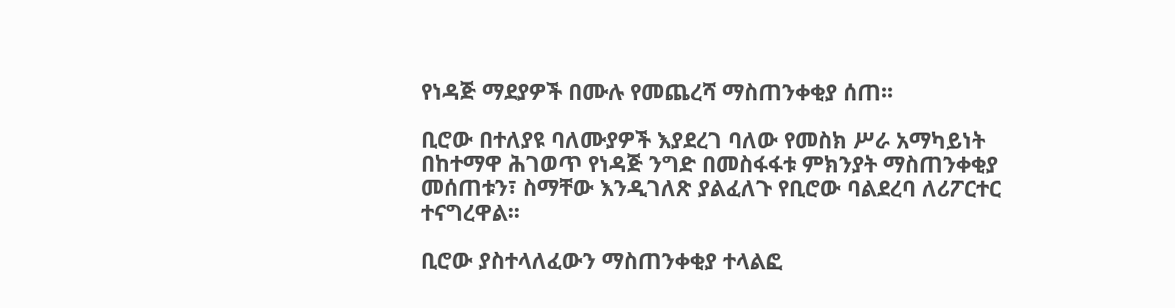የነዳጅ ማደያዎች በሙሉ የመጨረሻ ማስጠንቀቂያ ሰጠ፡፡

ቢሮው በተለያዩ ባለሙያዎች እያደረገ ባለው የመስክ ሥራ አማካይነት በከተማዋ ሕገወጥ የነዳጅ ንግድ በመስፋፋቱ ምክንያት ማስጠንቀቂያ መሰጠቱን፣ ስማቸው እንዲገለጽ ያልፈለጉ የቢሮው ባልደረባ ለሪፖርተር ተናግረዋል፡፡

ቢሮው ያስተላለፈውን ማስጠንቀቂያ ተላልፎ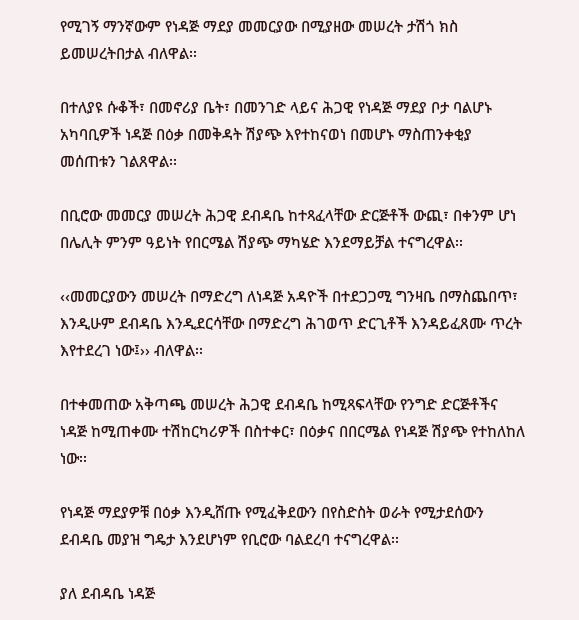የሚገኝ ማንኛውም የነዳጅ ማደያ መመርያው በሚያዘው መሠረት ታሽጎ ክስ ይመሠረትበታል ብለዋል፡፡

በተለያዩ ሱቆች፣ በመኖሪያ ቤት፣ በመንገድ ላይና ሕጋዊ የነዳጅ ማደያ ቦታ ባልሆኑ አካባቢዎች ነዳጅ በዕቃ በመቅዳት ሽያጭ እየተከናወነ በመሆኑ ማስጠንቀቂያ መሰጠቱን ገልጸዋል፡፡

በቢሮው መመርያ መሠረት ሕጋዊ ደብዳቤ ከተጻፈላቸው ድርጅቶች ውጪ፣ በቀንም ሆነ በሌሊት ምንም ዓይነት የበርሜል ሽያጭ ማካሄድ እንደማይቻል ተናግረዋል፡፡

‹‹መመርያውን መሠረት በማድረግ ለነዳጅ አዳዮች በተደጋጋሚ ግንዛቤ በማስጨበጥ፣ እንዲሁም ደብዳቤ እንዲደርሳቸው በማድረግ ሕገወጥ ድርጊቶች እንዳይፈጸሙ ጥረት እየተደረገ ነው፤›› ብለዋል፡፡

በተቀመጠው አቅጣጫ መሠረት ሕጋዊ ደብዳቤ ከሚጻፍላቸው የንግድ ድርጅቶችና ነዳጅ ከሚጠቀሙ ተሽከርካሪዎች በስተቀር፣ በዕቃና በበርሜል የነዳጅ ሽያጭ የተከለከለ ነው፡፡

የነዳጅ ማደያዎቹ በዕቃ እንዲሸጡ የሚፈቅደውን በየስድስት ወራት የሚታደሰውን ደብዳቤ መያዝ ግዴታ እንደሆነም የቢሮው ባልደረባ ተናግረዋል፡፡

ያለ ደብዳቤ ነዳጅ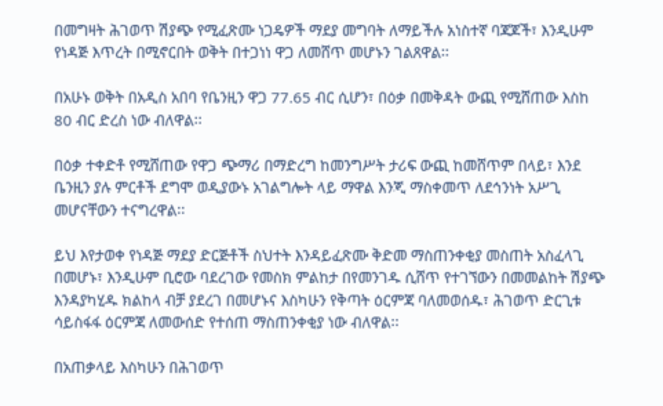በመግዛት ሕገወጥ ሽያጭ የሚፈጽሙ ነጋዴዎች ማደያ መግባት ለማይችሉ አነስተኛ ባጃጆች፣ እንዲሁም የነዳጅ እጥረት በሚኖርበት ወቅት በተጋነነ ዋጋ ለመሸጥ መሆኑን ገልጸዋል፡፡

በአሁኑ ወቅት በአዲስ አበባ የቤንዚን ዋጋ 77.65 ብር ሲሆን፣ በዕቃ በመቅዳት ውጪ የሚሸጠው እስከ 80 ብር ድረስ ነው ብለዋል፡፡

በዕቃ ተቀድቶ የሚሸጠው የዋጋ ጭማሪ በማድረግ ከመንግሥት ታሪፍ ውጪ ከመሸጥም በላይ፣ እንደ ቤንዚን ያሉ ምርቶች ደግሞ ወዲያውኑ አገልግሎት ላይ ማዋል እንጂ ማስቀመጥ ለደኅንነት አሥጊ መሆናቸውን ተናግረዋል፡፡

ይህ እየታወቀ የነዳጅ ማደያ ድርጅቶች ስህተት እንዳይፈጽሙ ቅድመ ማስጠንቀቂያ መስጠት አስፈላጊ በመሆኑ፣ እንዲሁም ቢሮው ባደረገው የመስክ ምልከታ በየመንገዱ ሲሸጥ የተገኘውን በመመልከት ሽያጭ እንዳያካሂዱ ክልከላ ብቻ ያደረገ በመሆኑና እስካሁን የቅጣት ዕርምጃ ባለመወሰዱ፣ ሕገወጥ ድርጊቱ ሳይስፋፋ ዕርምጃ ለመውሰድ የተሰጠ ማስጠንቀቂያ ነው ብለዋል፡፡

በአጠቃላይ እስካሁን በሕገወጥ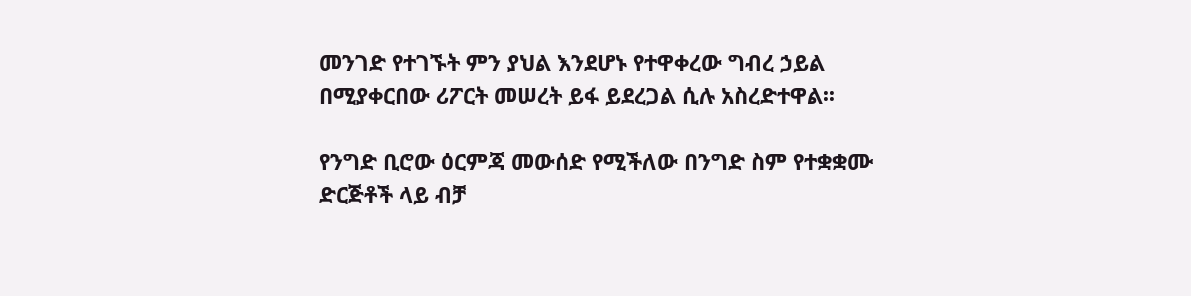መንገድ የተገኙት ምን ያህል እንደሆኑ የተዋቀረው ግብረ ኃይል በሚያቀርበው ሪፖርት መሠረት ይፋ ይደረጋል ሲሉ አስረድተዋል፡፡

የንግድ ቢሮው ዕርምጃ መውሰድ የሚችለው በንግድ ስም የተቋቋሙ ድርጅቶች ላይ ብቻ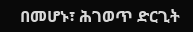በመሆኑ፣ ሕገወጥ ድርጊት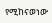የሚከናወነው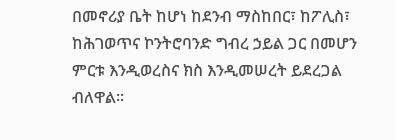በመኖሪያ ቤት ከሆነ ከደንብ ማስከበር፣ ከፖሊስ፣ ከሕገወጥና ኮንትሮባንድ ግብረ ኃይል ጋር በመሆን ምርቱ እንዲወረስና ክስ እንዲመሠረት ይደረጋል ብለዋል፡፡